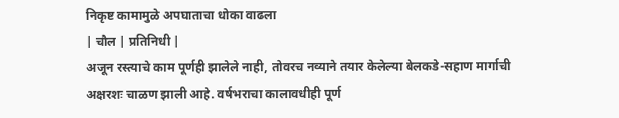निकृष्ट कामामुळे अपघाताचा धोका वाढला
| चौल | प्रतिनिधी |
अजून रस्त्याचे काम पूर्णही झालेले नाही, तोवरच नव्याने तयार केलेल्या बेलकडे-सहाण मार्गाची अक्षरशः चाळण झाली आहे. वर्षभराचा कालावधीही पूर्ण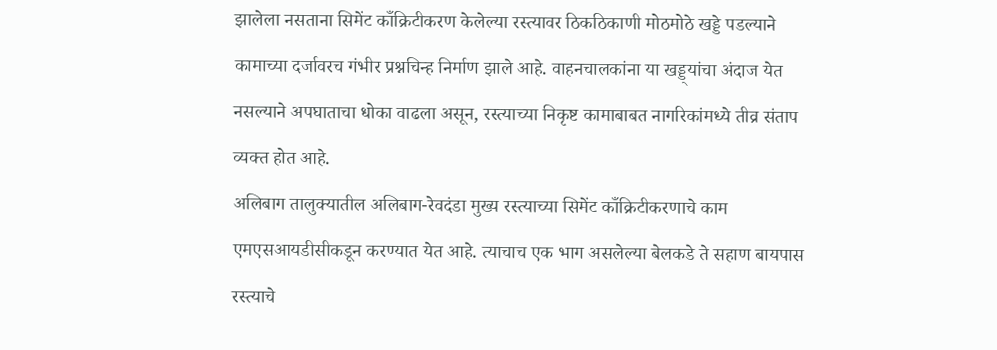झालेला नसताना सिमेंट काँक्रिटीकरण केलेल्या रस्त्यावर ठिकठिकाणी मोठमोठे खड्डे पडल्याने कामाच्या दर्जावरच गंभीर प्रश्नचिन्ह निर्माण झाले आहे. वाहनचालकांना या खड्ड्यांचा अंदाज येत नसल्याने अपघाताचा धोका वाढला असून, रस्त्याच्या निकृष्ट कामाबाबत नागरिकांमध्ये तीव्र संताप व्यक्त होत आहे.
अलिबाग तालुक्यातील अलिबाग-रेवदंडा मुख्य रस्त्याच्या सिमेंट काँक्रिटीकरणाचे काम एमएसआयडीसीकडून करण्यात येत आहे. त्याचाच एक भाग असलेल्या बेलकडे ते सहाण बायपास रस्त्याचे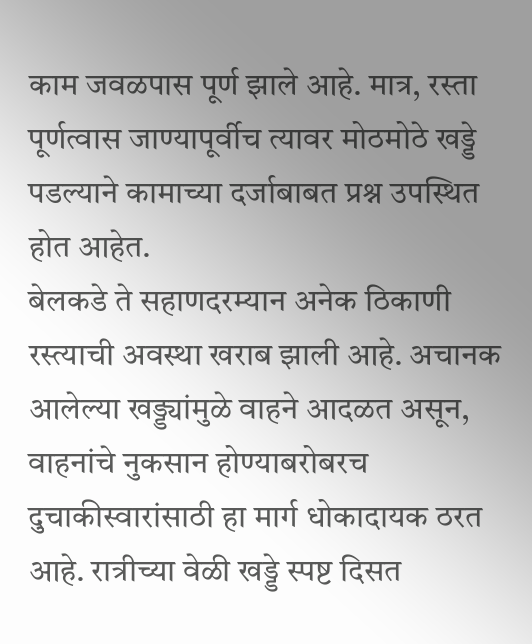काम जवळपास पूर्ण झाले आहे. मात्र, रस्ता पूर्णत्वास जाण्यापूर्वीच त्यावर मोठमोठे खड्डे पडल्याने कामाच्या दर्जाबाबत प्रश्न उपस्थित होत आहेत.
बेलकडे ते सहाणदरम्यान अनेक ठिकाणी रस्त्याची अवस्था खराब झाली आहे. अचानक आलेल्या खड्ड्यांमुळे वाहने आदळत असून, वाहनांचे नुकसान होण्याबरोबरच दुचाकीस्वारांसाठी हा मार्ग धोकादायक ठरत आहे. रात्रीच्या वेळी खड्डे स्पष्ट दिसत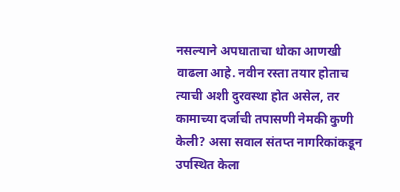नसल्याने अपघाताचा धोका आणखी वाढला आहे. नवीन रस्ता तयार होताच त्याची अशी दुरवस्था होत असेल, तर कामाच्या दर्जाची तपासणी नेमकी कुणी केली? असा सवाल संतप्त नागरिकांकडून उपस्थित केला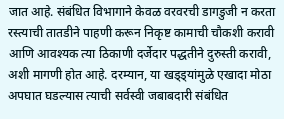जात आहे. संबंधित विभागाने केवळ वरवरची डागडुजी न करता रस्त्याची तातडीने पाहणी करून निकृष्ट कामाची चौकशी करावी आणि आवश्यक त्या ठिकाणी दर्जेदार पद्धतीने दुरुस्ती करावी, अशी मागणी होत आहे. दरम्यान, या खड्ड्यांमुळे एखादा मोठा अपघात घडल्यास त्याची सर्वस्वी जबाबदारी संबंधित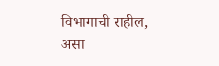विभागाची राहील, असा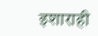इशाराही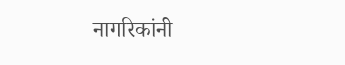नागरिकांनी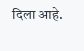दिला आहे.